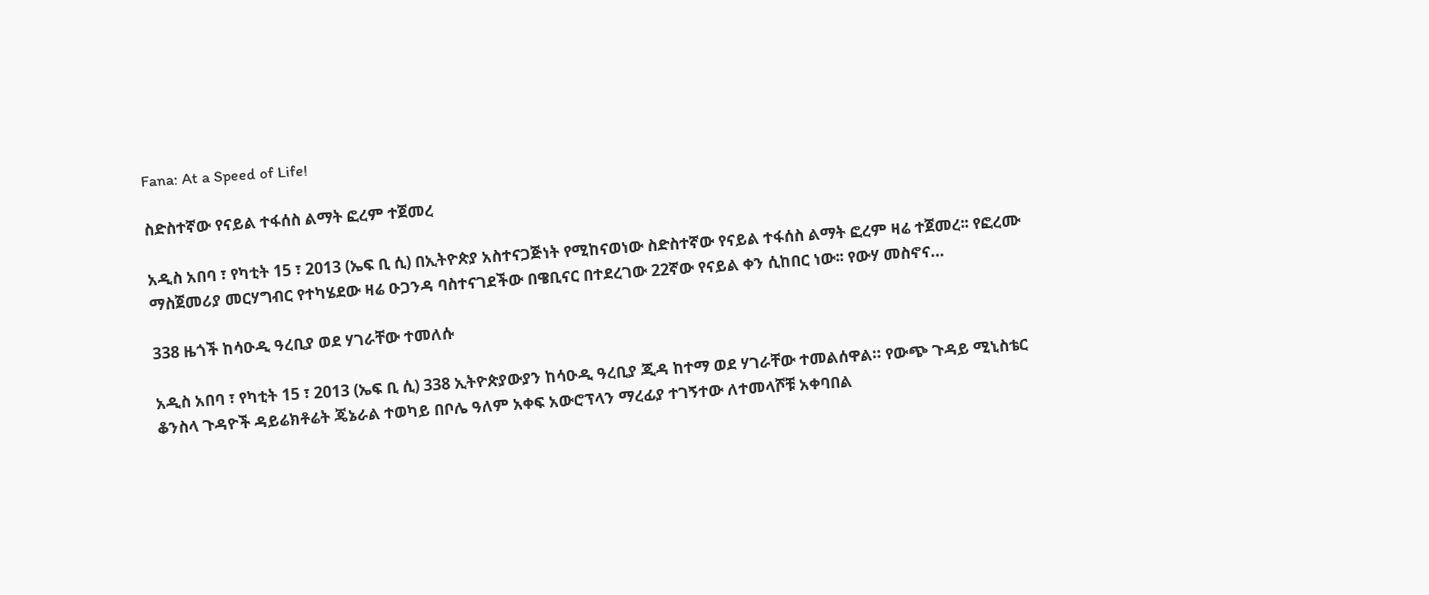Fana: At a Speed of Life!

ስድስተኛው የናይል ተፋሰስ ልማት ፎረም ተጀመረ

አዲስ አበባ ፣ የካቲት 15 ፣ 2013 (ኤፍ ቢ ሲ) በኢትዮጵያ አስተናጋጅነት የሚከናወነው ስድስተኛው የናይል ተፋሰስ ልማት ፎረም ዛሬ ተጀመረ፡፡ የፎረሙ ማስጀመሪያ መርሃግብር የተካሄደው ዛሬ ዑጋንዳ ባስተናገደችው በዌቢናር በተደረገው 22ኛው የናይል ቀን ሲከበር ነው፡፡ የውሃ መስኖና…

338 ዜጎች ከሳዑዲ ዓረቢያ ወደ ሃገራቸው ተመለሱ

አዲስ አበባ ፣ የካቲት 15 ፣ 2013 (ኤፍ ቢ ሲ) 338 ኢትዮጵያውያን ከሳዑዲ ዓረቢያ ጂዳ ከተማ ወደ ሃገራቸው ተመልሰዋል። የውጭ ጉዳይ ሚኒስቴር ቆንስላ ጉዳዮች ዳይሬክቶሬት ጄኔራል ተወካይ በቦሌ ዓለም አቀፍ አውሮፕላን ማረፊያ ተገኝተው ለተመላሾቹ አቀባበል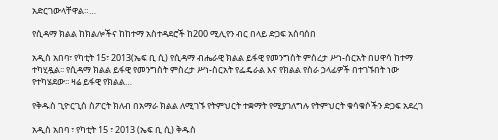አድርገውላቸዋል።…

የሲዳማ ክልል ከክልሎችና ከከተማ አስተዳደሮች ከ200 ሚሊየን ብር በላይ ድጋፍ አሰባሰበ

አዲስ አበባ፣ የካቲት 15፣ 2013(ኤፍ ቢ ሲ) የሲዳማ ብሔራዊ ክልል ይፋዊ የመንግስት ምስረታ ሥነ-ስርአት በሀዋሳ ከተማ ተካሂዷል፡፡ የሲዳማ ክልል ይፋዊ የመንግስት ምስረታ ሥነ-ስርአት የፌዴራል እና የክልል የስራ ኃላፊዎች በተገኙበት ነው የተካሄደው፡፡ ዛሬ ይፋዊ የክልል…

የቅዱስ ጊዮርጊስ ስፖርት ክለብ በአማራ ክልል ለሚገኙ የትምህርት ተቋማት የሚያገለግሉ የትምህርት ቁሳቁሶችን ድጋፍ አደረገ

አዲስ አበባ ፣ የካቲት 15 ፣ 2013 (ኤፍ ቢ ሲ) ቅዱስ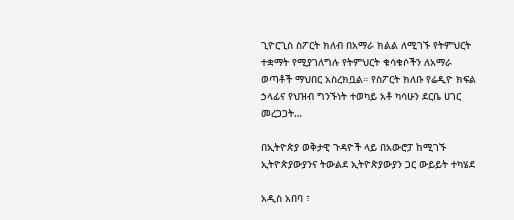ጊዮርጊስ ስፖርት ክለብ በአማራ ክልል ለሚገኙ የትምህርት ተቋማት የሚያገለግሉ የትምህርት ቁሳቁሶችን ለአማራ ወጣቶች ማህበር አስረክቧል። የስፖርት ክለቡ የሬዲዮ ክፍል ኃላፊና የህዝብ ግንኙነት ተወካይ አቶ ካሳሁን ደርቤ ሀገር መረጋጋት…

በኢትዮጵያ ወቅታዊ ጉዳዮች ላይ በአውሮፓ ከሚገኙ ኢትዮጵያውያንና ትውልደ ኢትዮጵያውያን ጋር ውይይት ተካሄደ

አዲስ አበባ ፣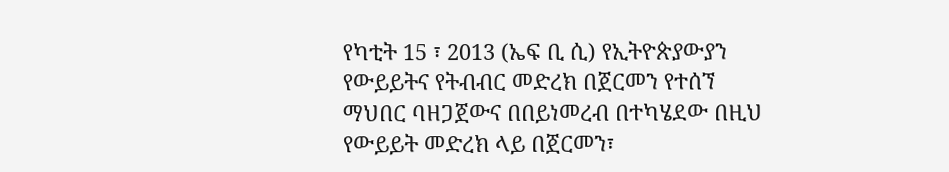የካቲት 15 ፣ 2013 (ኤፍ ቢ ሲ) የኢትዮጵያውያን የውይይትና የትብብር መድረክ በጀርመን የተሰኘ ማህበር ባዘጋጀውና በበይነመረብ በተካሄደው በዚህ የውይይት መድረክ ላይ በጀርመን፣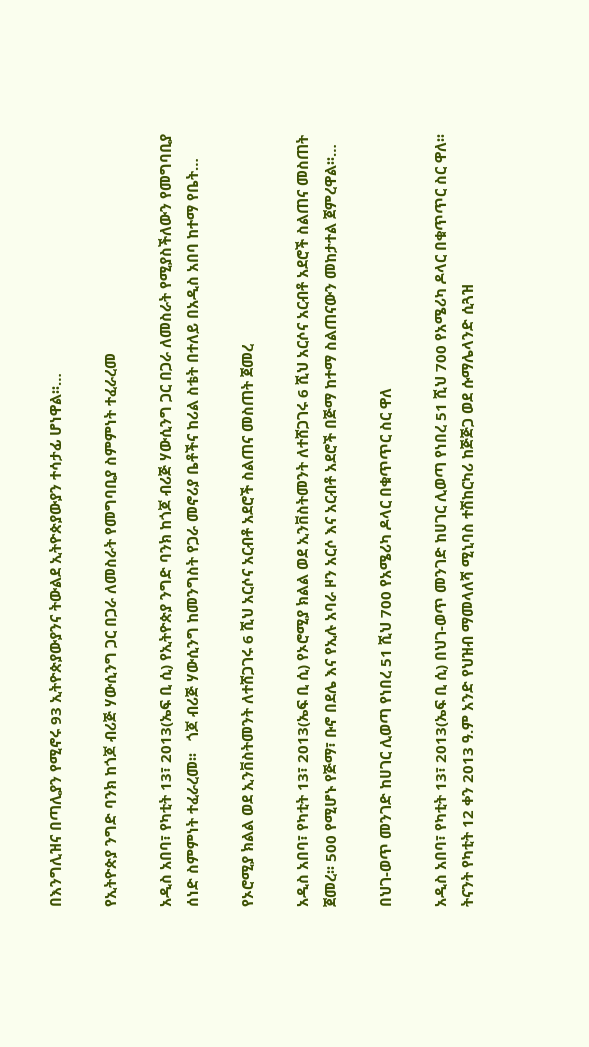በእንግሊዝና በጣሊያን የሚኖሩ 93 ኢትዮጵያውያንና ትውልደ ኢትዮጵያውያን ተሳታፊ ሆነዋል፡፡…

የኢትዮጵያ ንግድ ባንክ ከጎጆ ብሪጅ ሃውሲንግ ጋር በጋራ ለመስራት የመግባቢያ ስምምነት ተፈራረመ

አዲስ አበባ፣ የካቲት 13፣ 2013(ኤፍ ቢ ሲ) የኢትዮጵያ ንግድ ባንክ ከጎጆ ብሪጅ ሃውሲንግ ጋር በጋራ ለመስራት የሚያስችለውን የመግባቢያ ሰነድ ስምምነት ተፈራረመ፡፡   ጎጆ ብሪጅ ሃውሲንግ ከመንግስት የጋራ መኖሪያ ቤቶችና ከሪል ስቴት በተለይ በአዲስ አበባ ከተማ የቤት…

የኦሮሚያ ክልል ወደ ኢንቨስትመንት ለተሸጋገሩ 6 ሺህ አርሶና አርብቶ አደሮች ስልጠና መስጠት ጀመረ

አዲስ አበባ፣ የካቲት 13፣ 2013(ኤፍ ቢ ሲ) የኦሮሚያ ክልል ወደ ኢንቨስትመንት ለተሸጋገሩ 6 ሺህ አርሶና አርብቶ አደሮች ስልጠና መስጠት ጀመረ፡፡ 500 የሚሆኑ የጅማ፣ ቡኖ በደሌ እና የኢሉ አባራ ዞን አርሶ እና አርብቶ አደሮች በጅማ ከተማ ስልጠናውን መከታተል ጀምረዋል፡፡…

በህገ-ወጥ መንገድ ከሀገር ሊወጣ የነበረ 51 ሺህ 700 የአሜሪካ ዶላር በቁጥጥር ስር ዋለ

አዲስ አበባ፣ የካቲት 13፣ 2013(ኤፍ ቢ ሲ) በህገ-ወጥ መንገድ ከሀገር ሊወጣ የነበረ 51 ሺህ 700 የአሜሪካ ዶላር በቁጥጥር ስር ዋለ፡፡ ትናንት የካቲት 12 ቀን 2013 ዓ.ም አንድ የህዝብ ማመላለሻ ሚኒባስ ተሽከርካሪ ከጅጅጋ ወደ ሱማሌላንድ ሲጓዝ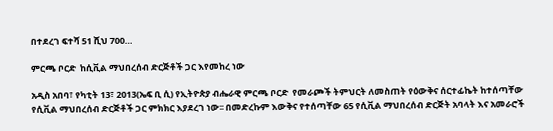በተደረገ ፍተሻ 51 ሺህ 700…

ምርጫ ቦርድ  ከሲቪል ማህበረሰብ ድርጅቶች ጋር እየመከረ ነው

አዲስ አበባ፣ የካቲት 13፣ 2013(ኤፍ ቢ ሲ) የኢትዮጵያ ብሔራዊ ምርጫ ቦርድ  የመራጮች ትምህርት ለመስጠት የዕውቅና ሰርተፊኬት ከተሰጣቸው የሲቪል ማህበረሰብ ድርጅቶች ጋር ምክክር እያደረገ ነው፡፡ በመድረኩም እውቅና የተሰጣቸው 65 የሲቪል ማህበረሰብ ድርጅት አባላት እና አመራሮች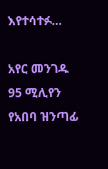እየተሳተፉ…

አየር መንገዱ 95 ሚሊየን የአበባ ዝንጣፊ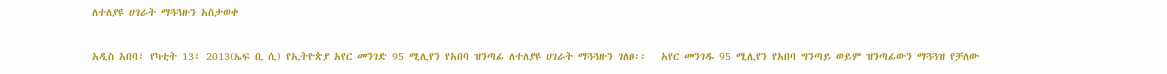ለተለያዩ ሀገራት ማጓጓዙን አስታወቀ

አዲስ አበባ፣ የካቲት 13፣ 2013(ኤፍ ቢ ሲ) የኢትዮጵያ አየር መንገድ 95 ሚሊየን የአበባ ዝንጣፊ ለተለያዩ ሀገራት ማጓጓዙን ገለፀ፡፡   አየር መንገዱ 95 ሚሊየን የአበባ ግንጣይ ወይም ዝንጣፊውን ማጓጓዝ የቻለው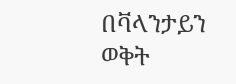በቫላንታይን ወቅት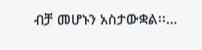ብቻ መሆኑን አስታውቋል፡፡…